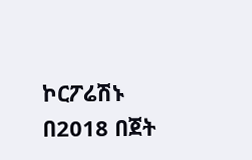ኮርፖሬሽኑ በ2018 በጀት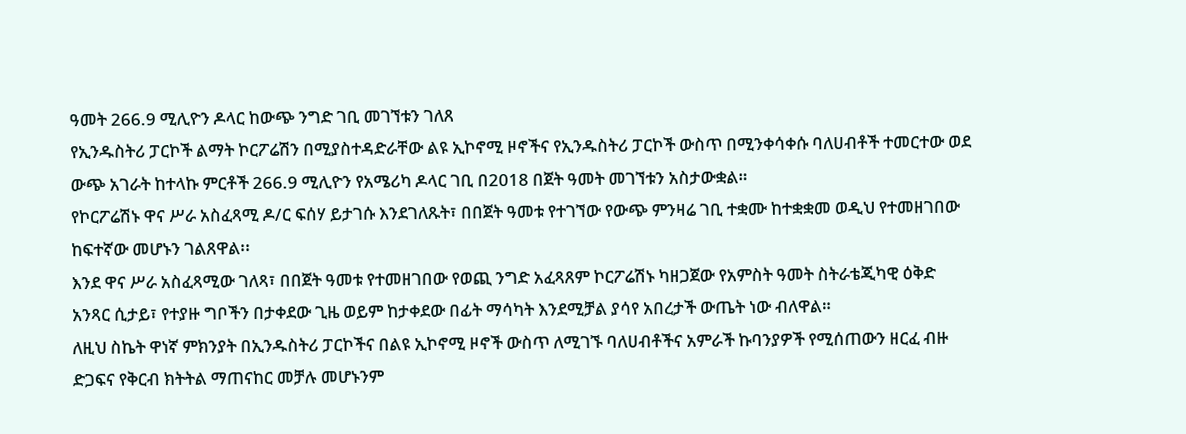ዓመት 266.9 ሚሊዮን ዶላር ከውጭ ንግድ ገቢ መገኘቱን ገለጸ
የኢንዱስትሪ ፓርኮች ልማት ኮርፖሬሽን በሚያስተዳድራቸው ልዩ ኢኮኖሚ ዞኖችና የኢንዱስትሪ ፓርኮች ውስጥ በሚንቀሳቀሱ ባለሀብቶች ተመርተው ወደ ውጭ አገራት ከተላኩ ምርቶች 266.9 ሚሊዮን የአሜሪካ ዶላር ገቢ በ2018 በጀት ዓመት መገኘቱን አስታውቋል።
የኮርፖሬሽኑ ዋና ሥራ አስፈጻሚ ዶ/ር ፍሰሃ ይታገሱ እንደገለጹት፣ በበጀት ዓመቱ የተገኘው የውጭ ምንዛሬ ገቢ ተቋሙ ከተቋቋመ ወዲህ የተመዘገበው ከፍተኛው መሆኑን ገልጸዋል፡፡
እንደ ዋና ሥራ አስፈጻሚው ገለጻ፣ በበጀት ዓመቱ የተመዘገበው የወጪ ንግድ አፈጻጸም ኮርፖሬሽኑ ካዘጋጀው የአምስት ዓመት ስትራቴጂካዊ ዕቅድ አንጻር ሲታይ፣ የተያዙ ግቦችን በታቀደው ጊዜ ወይም ከታቀደው በፊት ማሳካት እንደሚቻል ያሳየ አበረታች ውጤት ነው ብለዋል።
ለዚህ ስኬት ዋነኛ ምክንያት በኢንዱስትሪ ፓርኮችና በልዩ ኢኮኖሚ ዞኖች ውስጥ ለሚገኙ ባለሀብቶችና አምራች ኩባንያዎች የሚሰጠውን ዘርፈ ብዙ ድጋፍና የቅርብ ክትትል ማጠናከር መቻሉ መሆኑንም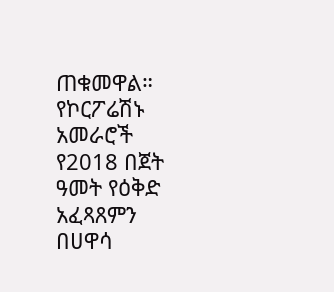ጠቁመዋል።
የኮርፖሬሽኑ አመራሮች የ2018 በጀት ዓመት የዕቅድ አፈጻጸምን በሀዋሳ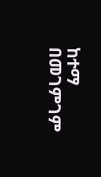ከተማ በመገምገም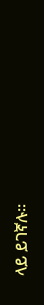ላይ ይገኛሉ።